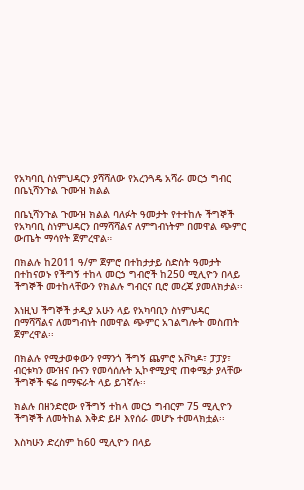የአካባቢ ስነምህዳርን ያሻሻለው የአረንጓዴ አሻራ መርኃ ግብር በቤኒሻንጉል ጉሙዝ ክልል

በቤኒሻንጉል ጉሙዝ ክልል ባለፉት ዓመታት የተተከሉ ችግኞች የአካባቢ ስነምህዳርን በማሻሻልና ለምግብነትም በመዋል ጭምር ውጤት ማሳየት ጀምረዋል።

በክልሉ ከ2011 ዓ/ም ጀምሮ በተከታታይ ስድስት ዓመታት በተከናወኑ የችግኝ ተከላ መርኃ ግብሮች ከ250 ሚሊዮን በላይ ችግኞች መተከላቸውን የክልሉ ግብርና ቢሮ መረጃ ያመለክታል፡፡

እነዚህ ችግኞች ታዲያ አሁን ላይ የአካባቢን ስነምህዳር በማሻሻልና ለመግብነት በመዋል ጭምር አገልግሎት መስጠት ጀምረዋል፡፡

በክልሉ የሚታወቀውን የማንጎ ችግኝ ጨምሮ አቮካዶ፣ ፓፓያ፣ ብርቱካን ሙዝና ቡናን የመሳሰሉት ኢኮኖሚያዊ ጠቀሜታ ያላቸው ችግኞች ፍሬ በማፍራት ላይ ይገኛሉ፡፡

ክልሉ በዘንድሮው የችግኝ ተከላ መርኃ ግብርም 75 ሚሊዮን ችግኞች ለመትከል እቅድ ይዞ እየሰራ መሆኑ ተመላክቷል፡፡

እስካሁን ድረስም ከ60 ሚሊዮን በላይ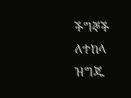ችግኞች ለተከላ ዝግጁ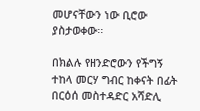መሆናቸውን ነው ቢሮው ያስታወቀው፡፡

በክልሉ የዘንድሮውን የችግኝ ተከላ መርሃ ግብር ከቀናት በፊት በርዕሰ መስተዳድር አሻድሊ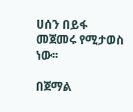ሀሰን በይፋ መጀመሩ የሚታወስ ነው፡፡

በጀማል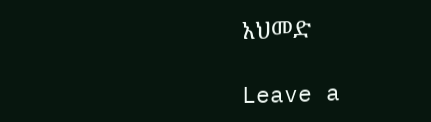አህመድ

Leave a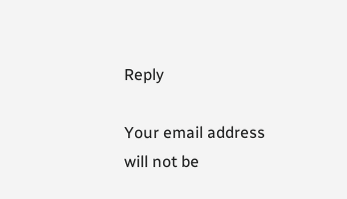Reply

Your email address will not be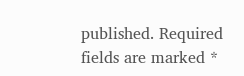published. Required fields are marked *